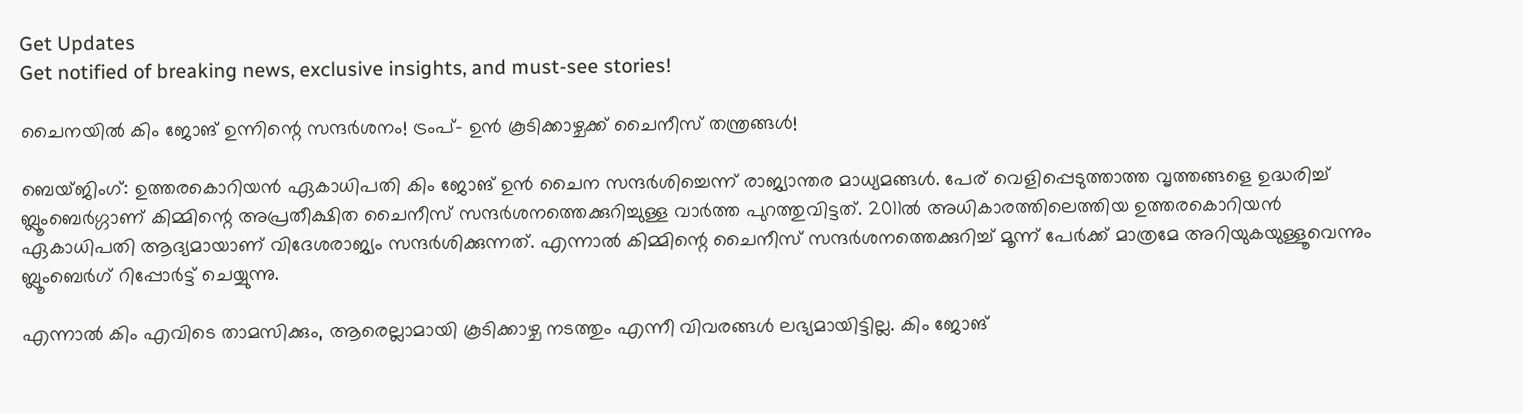Get Updates
Get notified of breaking news, exclusive insights, and must-see stories!

ചൈനയില്‍ കിം ജോങ് ഉന്നിന്റെ സന്ദര്‍ശനം! ട്രംപ്- ഉന്‍ കൂടിക്കാഴ്ചക്ക് ചൈനീസ് തന്ത്രങ്ങള്‍!

ബെയ്ജിംഗ്: ഉത്തരകൊറിയന്‍ ഏകാധിപതി കിം ജോങ് ഉന്‍ ചൈന സന്ദര്‍ശിച്ചെന്ന് രാജ്യാന്തര മാധ്യമങ്ങള്‍. പേര് വെളിപ്പെടുത്താത്ത വൃത്തങ്ങളെ ഉദ്ധരിച്ച് ബ്ലൂംബെര്‍ഗ്ഗാണ് കിമ്മിന്റെ അപ്രതീക്ഷിത ചൈനീസ് സന്ദര്‍ശനത്തെക്കുറിച്ചുള്ള വാര്‍ത്ത പുറത്തുവിട്ടത്. 2011ല്‍ അധികാരത്തിലെത്തിയ ഉത്തരകൊറിയന്‍ ഏകാധിപതി ആദ്യമായാണ് വിദേശരാജ്യം സന്ദര്‍ശിക്കുന്നത്. എന്നാല്‍ കിമ്മിന്റെ ചൈനീസ് സന്ദര്‍ശനത്തെക്കുറിച്ച് മൂന്ന് പേര്‍ക്ക് മാത്രമേ അറിയുകയുള്ളൂവെന്നും ബ്ലൂംബെര്‍ഗ് റിപ്പോര്‍ട്ട് ചെയ്യുന്നു.

എന്നാല്‍ കിം എവിടെ താമസിക്കും, ആരെല്ലാമായി കൂടിക്കാഴ്ച നടത്തും എന്നീ വിവരങ്ങള്‍ ലഭ്യമായിട്ടില്ല. കിം ജോങ്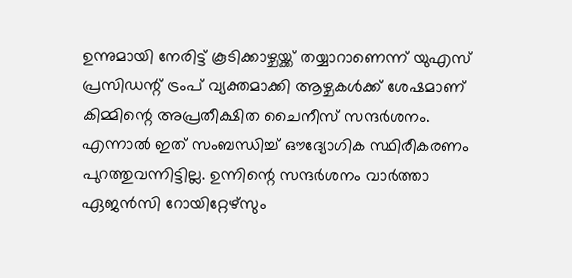ഉന്നുമായി നേരിട്ട് കൂടിക്കാഴ്ചയ്ക്ക് തയ്യാറാണെന്ന് യുഎസ് പ്രസിഡന്റ് ട്രംപ് വ്യക്തമാക്കി ആഴ്ചകള്‍ക്ക് ശേഷമാണ് കിമ്മിന്റെ അപ്രതീക്ഷിത ചൈനീസ് സന്ദര്‍ശനം. എന്നാല്‍ ഇത് സംബന്ധിച്ച് ഔദ്യോഗിക സ്ഥിരീകരണം പുറത്തുവന്നിട്ടില്ല. ഉന്നിന്റെ സന്ദര്‍ശനം വാര്‍ത്താ ഏജന്‍സി റോയിറ്റേഴ്സും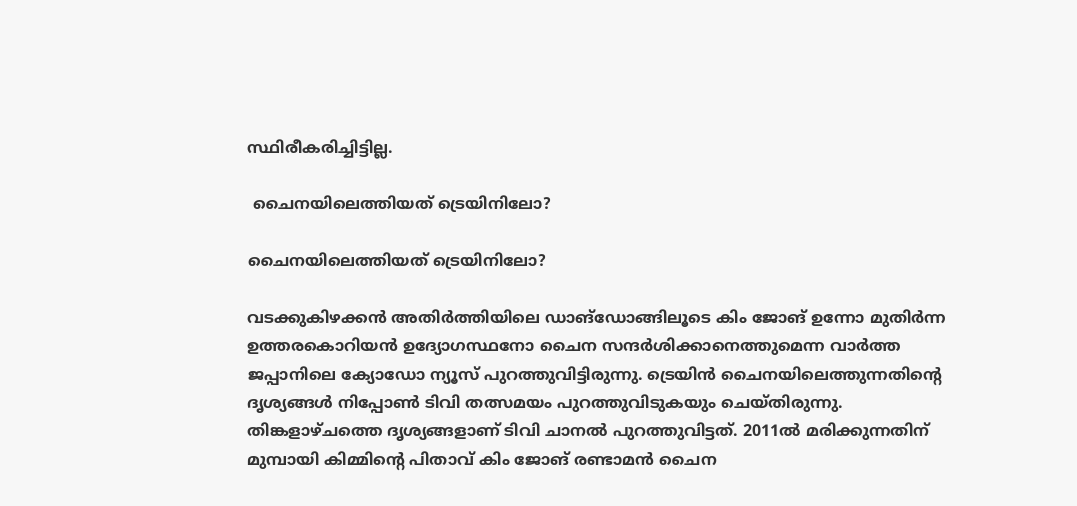സ്ഥിരീകരിച്ചിട്ടില്ല.

 ചൈനയിലെത്തിയത് ട്രെയിനിലോ?

ചൈനയിലെത്തിയത് ട്രെയിനിലോ?

വടക്കുകിഴക്കന്‍ അതിര്‍ത്തിയിലെ ഡാങ്ഡോങ്ങിലൂടെ കിം ജോങ് ഉന്നോ മുതിര്‍ന്ന ഉത്തരകൊറിയന്‍ ഉദ്യോഗസ്ഥനോ ചൈന സന്ദര്‍ശിക്കാനെത്തുമെന്ന വാര്‍ത്ത ജപ്പാനിലെ ക്യോഡോ ന്യൂസ് പുറത്തുവിട്ടിരുന്നു. ട്രെയിന്‍ ചൈനയിലെത്തുന്നതിന്റെ ദൃശ്യങ്ങള്‍ നിപ്പോണ്‍ ടിവി തത്സമയം പുറത്തുവിടുകയും ചെയ്തിരുന്നു. തിങ്കളാഴ്ചത്തെ ദൃശ്യങ്ങളാണ് ടിവി ചാനല്‍ പുറത്തുവിട്ടത്. 2011ല്‍ മരിക്കുന്നതിന് മുമ്പായി കിമ്മിന്റെ പിതാവ് കിം ജോങ് രണ്ടാമന്‍ ചൈന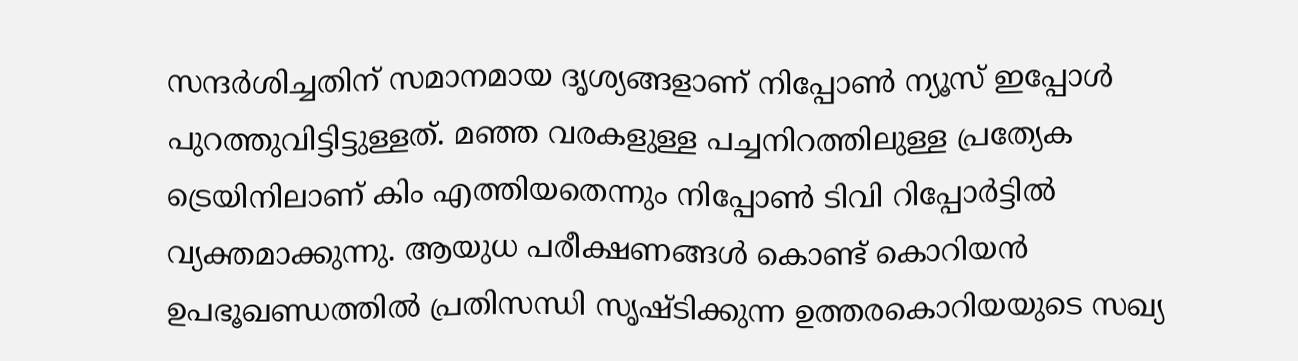സന്ദര്‍ശിച്ചതിന് സമാനമായ ദൃശ്യങ്ങളാണ് നിപ്പോണ്‍ ന്യൂസ് ഇപ്പോള്‍ പുറത്തുവിട്ടിട്ടുള്ളത്. മ‍ഞ്ഞ വരകളുള്ള പച്ചനിറത്തിലുള്ള പ്രത്യേക ട്രെയിനിലാണ് കിം എത്തിയതെന്നും നിപ്പോണ്‍ ടിവി റിപ്പോര്‍ട്ടില്‍ വ്യക്തമാക്കുന്നു. ആയുധ പരീക്ഷണങ്ങള്‍ കൊണ്ട് കൊറിയന്‍ ഉപഭൂഖണ്ഡത്തില്‍ പ്രതിസന്ധി സൃഷ്ടിക്കുന്ന ഉത്തരകൊറിയയുടെ സഖ്യ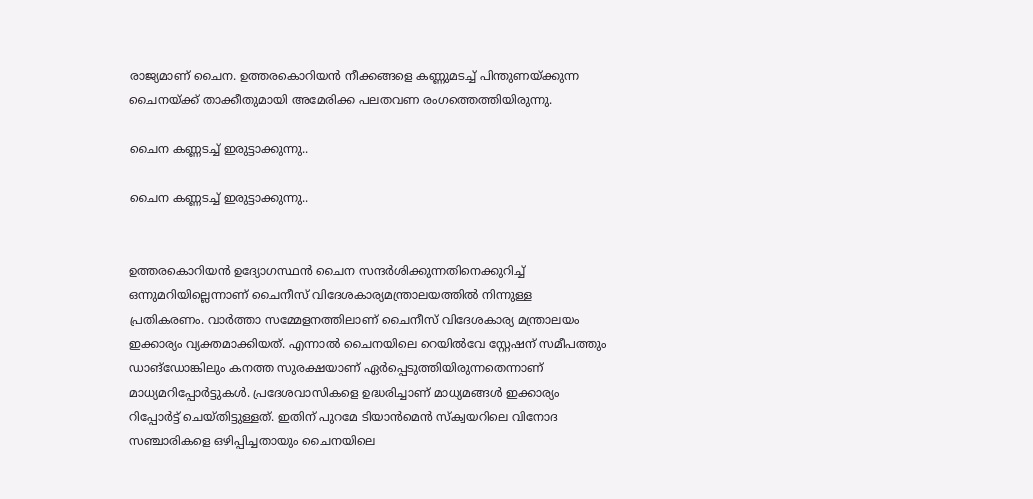രാജ്യമാണ് ചൈന. ഉത്തരകൊറിയന്‍ നീക്കങ്ങളെ കണ്ണുമടച്ച് പിന്തുണയ്ക്കുന്ന ചൈനയ്ക്ക് താക്കീതുമായി അമേരിക്ക പലതവണ രംഗത്തെത്തിയിരുന്നു.

ചൈന കണ്ണടച്ച് ഇരുട്ടാക്കുന്നു..

ചൈന കണ്ണടച്ച് ഇരുട്ടാക്കുന്നു..


ഉത്തരകൊറിയന്‍ ഉദ്യോഗസ്ഥന്‍ ചൈന സന്ദര്‍ശിക്കുന്നതിനെക്കുറിച്ച് ഒന്നുമറിയില്ലെന്നാണ് ചൈനീസ് വിദേശകാര്യമന്ത്രാലയത്തില്‍ നിന്നുള്ള പ്രതികരണം. വാര്‍ത്താ സമ്മേളനത്തിലാണ് ചൈനീസ് വിദേശകാര്യ മന്ത്രാലയം ഇക്കാര്യം വ്യക്തമാക്കിയത്. എന്നാല്‍ ചൈനയിലെ റെയില്‍വേ സ്റ്റേഷന് സമീപത്തും ഡാങ്‍ഡ‍ോങ്കിലും കനത്ത സുരക്ഷയാണ് ഏര്‍പ്പെടുത്തിയിരുന്നതെന്നാണ് മാധ്യമറിപ്പോര്‍ട്ടുകള്‍. പ്രദേശവാസികളെ ഉദ്ധരിച്ചാണ് മാധ്യമങ്ങള്‍ ഇക്കാര്യം റിപ്പോര്‍ട്ട് ചെയ്തിട്ടുള്ളത്. ഇതിന് പുറമേ ടിയാന്‍മെന്‍ സ്ക്വയറിലെ വിനോദ സഞ്ചാരികളെ ഒഴിപ്പിച്ചതായും ചൈനയിലെ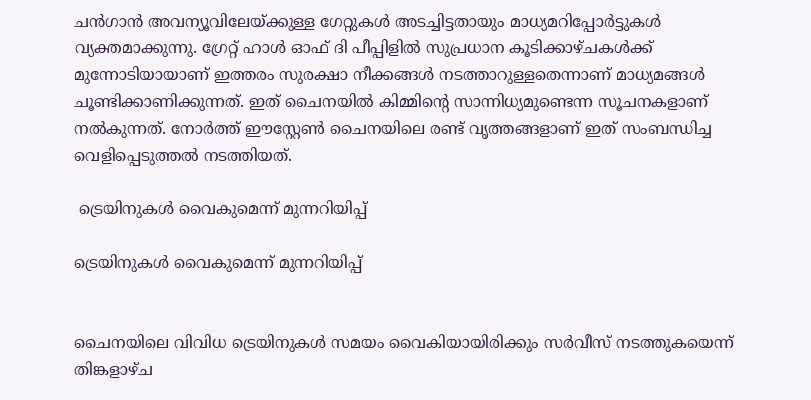ചന്‍ഗാന്‍ അവന്യൂവിലേയ്ക്കുള്ള ഗേറ്റുകള്‍ അടച്ചിട്ടതായും മാധ്യമറിപ്പോര്‍ട്ടുകള്‍ വ്യക്തമാക്കുന്നു. ഗ്രേറ്റ് ഹാള്‍ ഓഫ് ദി പീപ്പിളില്‍ സുപ്രധാന കൂടിക്കാഴ്ചകള്‍ക്ക് മുന്നോടിയായാണ് ഇത്തരം സുരക്ഷാ നീക്കങ്ങള്‍ നടത്താറുള്ളതെന്നാണ് മാധ്യമങ്ങള്‍ ചൂണ്ടിക്കാണിക്കുന്നത്. ഇത് ചൈനയില്‍ കിമ്മിന്റെ സാന്നിധ്യമുണ്ടെന്ന സൂചനകളാണ് നല്‍കുന്നത്. നോര്‍ത്ത് ഈസ്റ്റേണ്‍ ചൈനയിലെ രണ്ട് വൃത്തങ്ങളാണ് ഇത് സംബന്ധിച്ച വെളിപ്പെടുത്തല്‍ നടത്തിയത്.

 ട്രെയിനുകള്‍ വൈകുമെന്ന് മുന്നറിയിപ്പ്

ട്രെയിനുകള്‍ വൈകുമെന്ന് മുന്നറിയിപ്പ്


ചൈനയിലെ വിവിധ ട്രെയിനുകള്‍ സമയം വൈകിയായിരിക്കും സര്‍വീസ് നടത്തുകയെന്ന് തിങ്കളാഴ്ച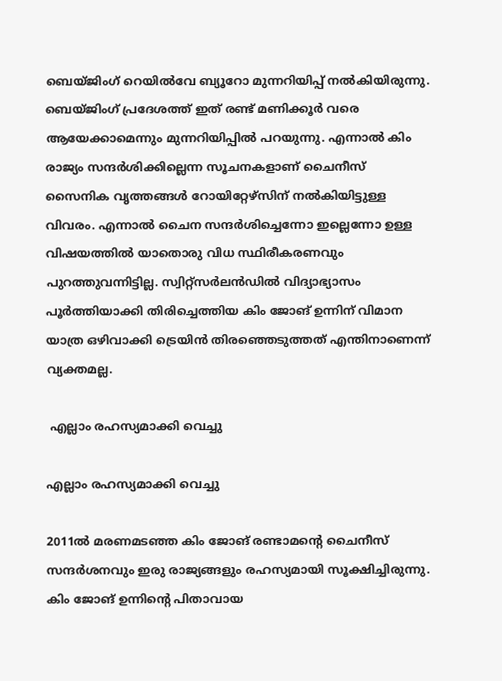ബെയ്ജിംഗ് റെയില്‍വേ ബ്യൂറോ മുന്നറിയിപ്പ് നല്‍കിയിരുന്നു. ബെയ്ജിംഗ് പ്രദേശത്ത് ഇത് രണ്ട് മണിക്കൂര്‍ വരെ ആയേക്കാമെന്നും മുന്നറിയിപ്പില്‍ പറയുന്നു. എന്നാല്‍ കിം രാജ്യം സന്ദര്‍ശിക്കില്ലെന്ന സൂചനകളാണ് ചൈനീസ് സൈനിക വൃത്തങ്ങള്‍ റോയിറ്റേഴ്സിന് നല്‍കിയിട്ടുള്ള വിവരം. എന്നാല്‍ ചൈന സന്ദര്‍ശിച്ചെന്നോ ഇല്ലെന്നോ ഉള്ള വിഷയത്തില്‍ യാതൊരു വിധ സ്ഥിരീകരണവും പുറത്തുവന്നിട്ടില്ല. സ്വിറ്റ്സര്‍ലന്‍ഡില്‍ വിദ്യാഭ്യാസം പൂര്‍ത്തിയാക്കി തിരിച്ചെത്തിയ കിം ജോങ് ഉന്നിന് വിമാന യാത്ര ഒഴിവാക്കി ട്രെയിന്‍ തിരഞ്ഞെടുത്തത് എന്തിനാണെന്ന് വ്യക്തമല്ല.

 എല്ലാം രഹസ്യമാക്കി വെച്ചു

എല്ലാം രഹസ്യമാക്കി വെച്ചു

2011ല്‍ മരണമടഞ്ഞ കിം ജോങ് രണ്ടാമന്റെ ചൈനീസ് സന്ദര്‍ശനവും ഇരു രാജ്യങ്ങളും രഹസ്യമായി സൂക്ഷിച്ചിരുന്നു. കിം ജോങ് ഉന്നിന്റെ പിതാവായ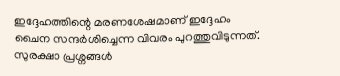ഇദ്ദേഹത്തിന്റെ മരണശേഷമാണ് ഇദ്ദേഹം ചൈന സന്ദര്‍ശിച്ചെന്ന വിവരം പുറത്തുവിടുന്നത്. സുരക്ഷാ പ്രശ്നങ്ങള്‍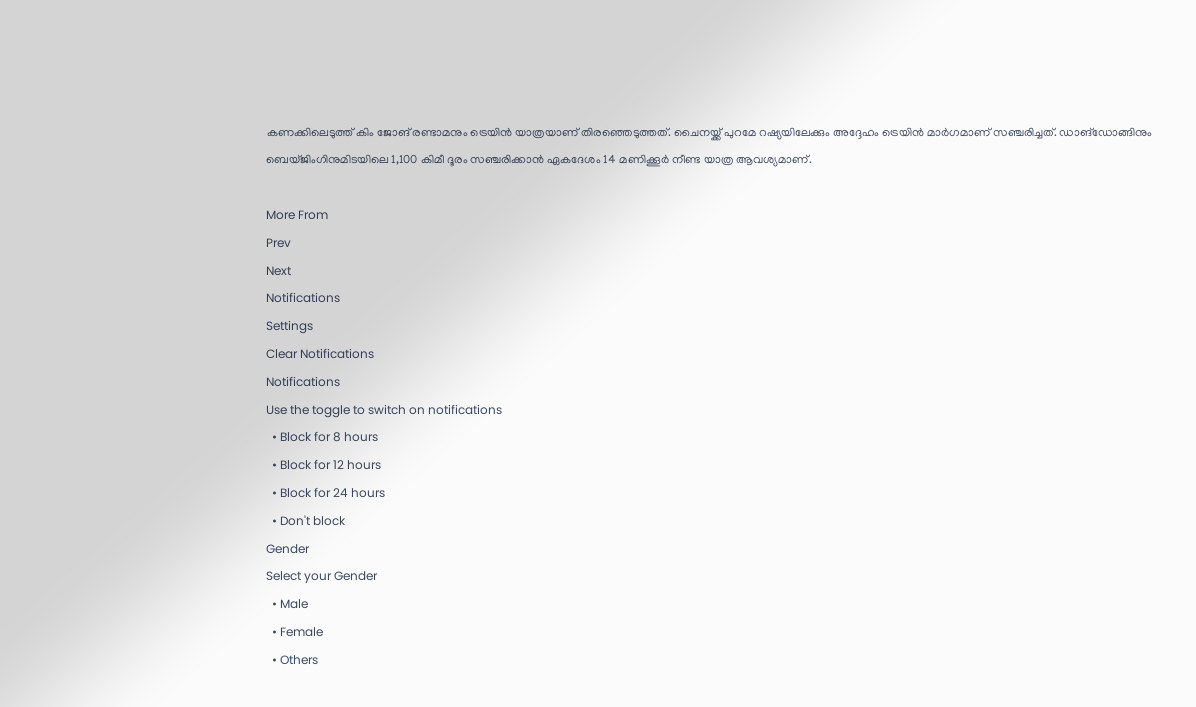കണക്കിലെടുത്ത് കിം ജോങ് രണ്ടാമനും ട്രെയിന്‍ യാത്രയാണ് തിരഞ്ഞെടുത്തത്. ചൈനയ്ക്ക് പുറമേ റഷ്യയിലേക്കും അദ്ദേഹം ട്രെയിന്‍ മാര്‍ഗമാണ് സഞ്ചരിച്ചത്. ഡാങ്ഡോങ്ങിനും ബെയ്ജിംഗിനുമിടയിലെ 1,100 കിമീ ദൂരം സഞ്ചരിക്കാന്‍ ഏകദേശം 14 മണിക്കൂര്‍ നീണ്ട യാത്ര ആവശ്യമാണ്.

More From
Prev
Next
Notifications
Settings
Clear Notifications
Notifications
Use the toggle to switch on notifications
  • Block for 8 hours
  • Block for 12 hours
  • Block for 24 hours
  • Don't block
Gender
Select your Gender
  • Male
  • Female
  • Others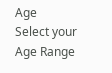Age
Select your Age Range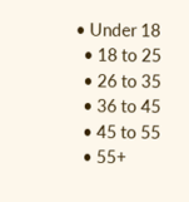• Under 18
  • 18 to 25
  • 26 to 35
  • 36 to 45
  • 45 to 55
  • 55+